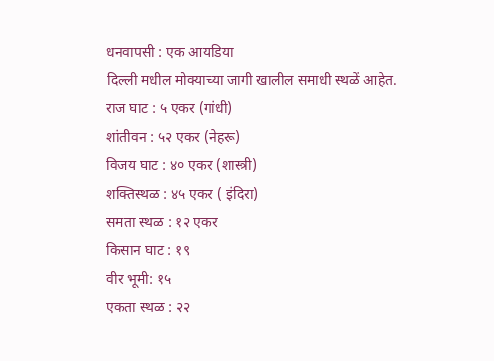धनवापसी : एक आयडिया
दिल्ली मधील मोक्याच्या जागी खालील समाधी स्थळें आहेत.
राज घाट : ५ एकर (गांधी)
शांतीवन : ५२ एकर (नेहरू)
विजय घाट : ४० एकर (शास्त्री)
शक्तिस्थळ : ४५ एकर ( इंदिरा)
समता स्थळ : १२ एकर
किसान घाट : १९
वीर भूमी: १५
एकता स्थळ : २२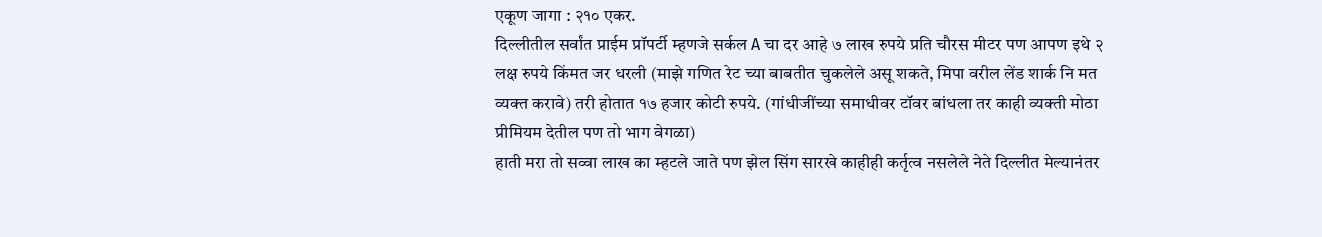एकूण जागा : २१० एकर.
दिल्लीतील सर्वांत प्राईम प्रॉपर्टी म्हणजे सर्कल A चा दर आहे ७ लाख रुपये प्रति चौरस मीटर पण आपण इथे २ लक्ष रुपये किंमत जर धरली (माझे गणित रेट च्या बाबतीत चुकलेले असू शकते, मिपा वरील लेंड शार्क नि मत व्यक्त करावे) तरी होतात १७ हजार कोटी रुपये. (गांधीजींच्या समाधीवर टॉवर बांधला तर काही व्यक्ती मोठा प्रीमियम देतील पण तो भाग वेगळा)
हाती मरा तो सव्वा लाख का म्हटले जाते पण झेल सिंग सारखे काहीही कर्तृत्व नसलेले नेते दिल्लीत मेल्यानंतर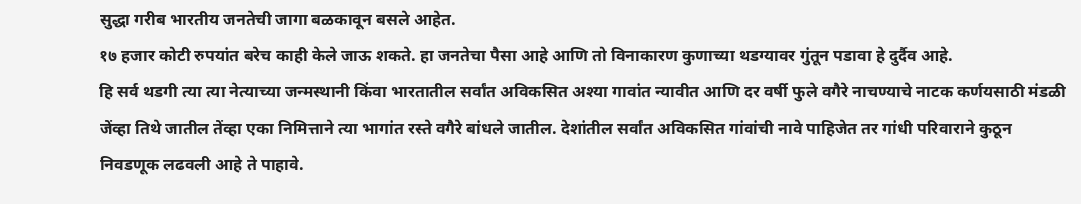सुद्धा गरीब भारतीय जनतेची जागा बळकावून बसले आहेत.
१७ हजार कोटी रुपयांत बरेच काही केले जाऊ शकते. हा जनतेचा पैसा आहे आणि तो विनाकारण कुणाच्या थडग्यावर गुंतून पडावा हे दुर्दैव आहे.
हि सर्व थडगी त्या त्या नेत्याच्या जन्मस्थानी किंवा भारतातील सर्वांत अविकसित अश्या गावांत न्यावीत आणि दर वर्षी फुले वगैरे नाचण्याचे नाटक कर्णयसाठी मंडळी जेंव्हा तिथे जातील तेंव्हा एका निमित्ताने त्या भागांत रस्ते वगैरे बांधले जातील. देशांतील सर्वांत अविकसित गांवांची नावे पाहिजेत तर गांधी परिवाराने कुठून निवडणूक लढवली आहे ते पाहावे.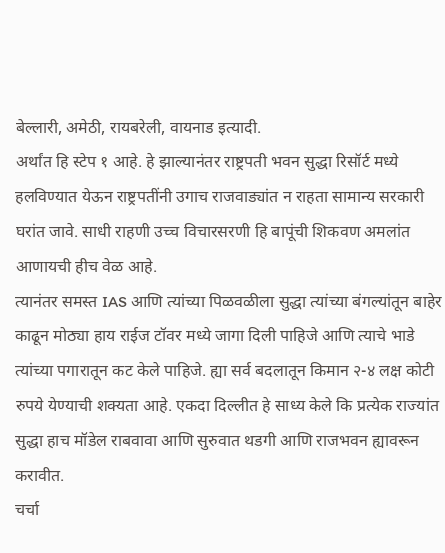बेल्लारी, अमेठी, रायबरेली, वायनाड इत्यादी.
अर्थांत हि स्टेप १ आहे. हे झाल्यानंतर राष्ट्रपती भवन सुद्धा रिसॉर्ट मध्ये हलविण्यात येऊन राष्ट्रपतींनी उगाच राजवाड्यांत न राहता सामान्य सरकारी घरांत जावे. साधी राहणी उच्च विचारसरणी हि बापूंची शिकवण अमलांत आणायची हीच वेळ आहे.
त्यानंतर समस्त IAS आणि त्यांच्या पिळवळीला सुद्धा त्यांच्या बंगल्यांतून बाहेर काढून मोठ्या हाय राईज टॉवर मध्ये जागा दिली पाहिजे आणि त्याचे भाडे त्यांच्या पगारातून कट केले पाहिजे. ह्या सर्व बदलातून किमान २-४ लक्ष कोटी रुपये येण्याची शक्यता आहे. एकदा दिल्लीत हे साध्य केले कि प्रत्येक राज्यांत सुद्धा हाच मॉडेल राबवावा आणि सुरुवात थडगी आणि राजभवन ह्यावरून करावीत.
चर्चा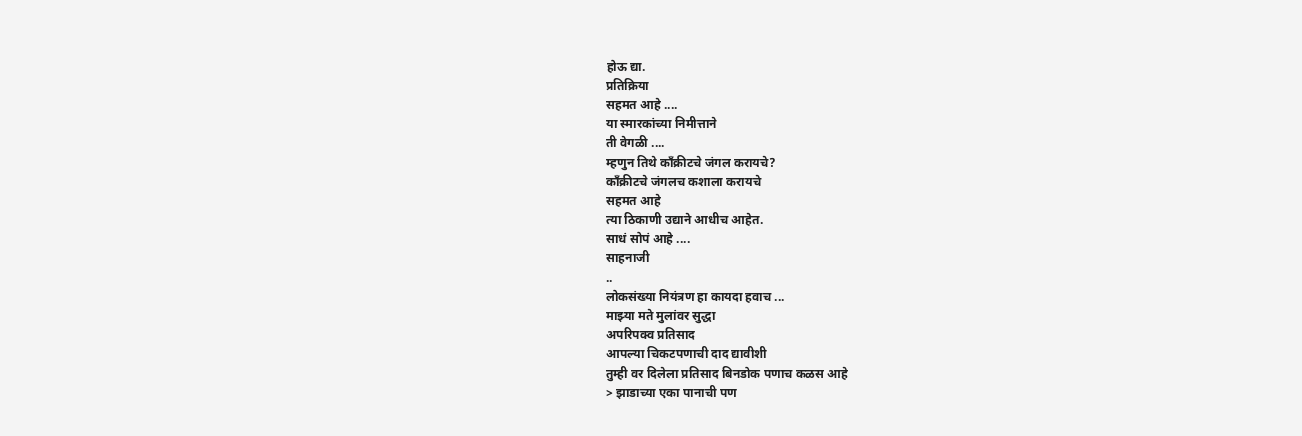होऊ द्या.
प्रतिक्रिया
सहमत आहे ....
या स्मारकांच्या निमीत्ताने
ती वेगळी ....
म्हणुन तिथे काँक्रीटचे जंगल करायचे?
काँक्रीटचे जंगलच कशाला करायचे
सहमत आहे
त्या ठिकाणी उद्याने आधीच आहेत.
साधं सोपं आहे ....
साहनाजी
..
लोकसंख्या नियंत्रण हा कायदा हवाच ...
माझ्या मते मुलांवर सुद्धा
अपरिपक्व प्रतिसाद
आपल्या चिकटपणाची दाद द्यावीशी
तुम्ही वर दिलेला प्रतिसाद बिनडोक पणाच कळस आहे
> झाडाच्या एका पानाची पण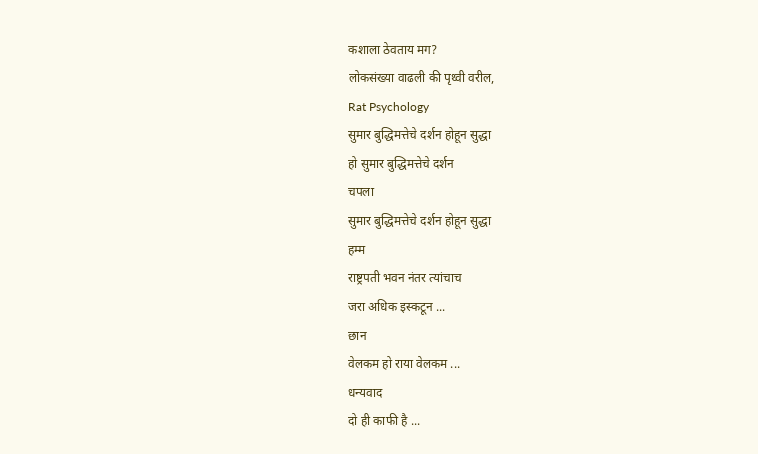कशाला ठेवताय मग?
लोकसंख्या वाढली की पृथ्वी वरील,
Rat Psychology
सुमार बुद्धिमत्तेचे दर्शन होहून सुद्धा
हो सुमार बुद्धिमत्तेचे दर्शन
चपला
सुमार बुद्धिमत्तेचे दर्शन होहून सुद्धा
हम्म
राष्ट्रपती भवन नंतर त्यांचाच
जरा अधिक इस्कटून ...
छान
वेलकम हो राया वेलकम ...
धन्यवाद
दो ही काफी है ...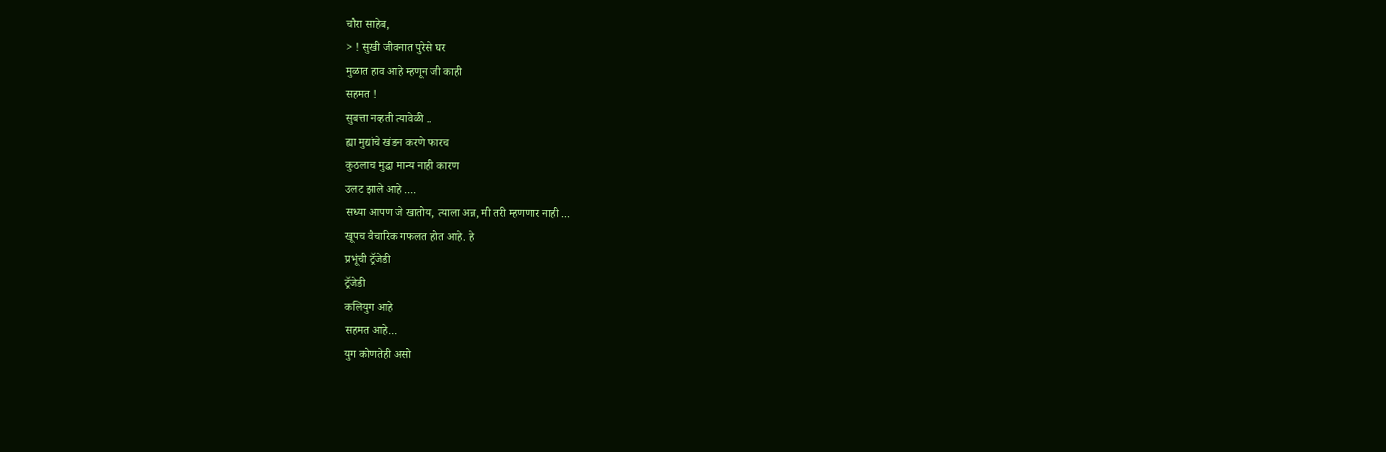चौरा साहेब,
> ! सुखी जीवनात पुरेसे घर
मुळात हाव आहे म्हणून जी काही
सहमत !
सुबत्ता नव्हती त्यावेळी ..
ह्या मुद्यांचे खंडन करणे फारच
कुठलाच मुद्धा मान्य नाही कारण
उलट झाले आहे ....
सध्या आपण जे खातोय, त्याला अन्न, मी तरी म्हणणार नाही ...
खूपच वैचारिक गफलत होत आहे. हे
प्रभूंची ट्रॅजेडी
ट्रॅजेडी
कलियुग आहे
सहमत आहे...
युग कोणतेही असो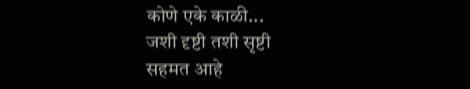कोणे एके काळी...
जशी दृष्टी तशी सृष्टी
सहमत आहे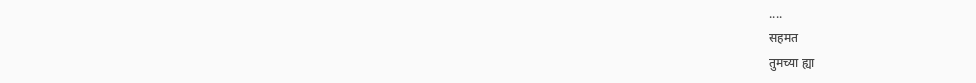....
सहमत
तुमच्या ह्या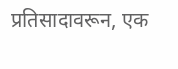प्रतिसादावरून, एक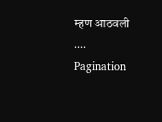म्हण आठवली ....
Pagination